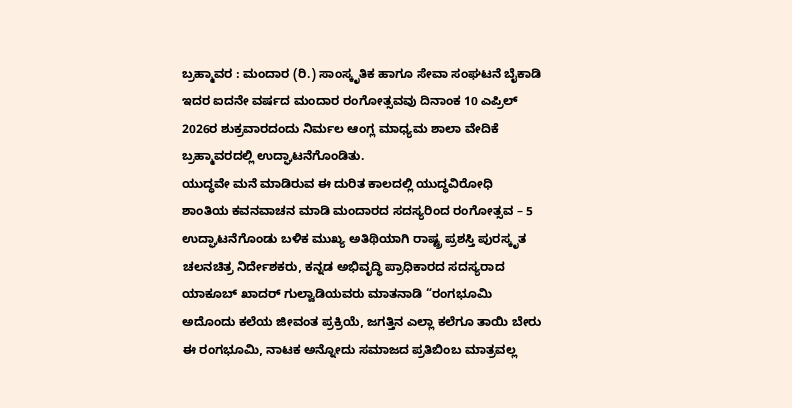ಬ್ರಹ್ಮಾವರ : ಮಂದಾರ (ರಿ.) ಸಾಂಸ್ಕೃತಿಕ ಹಾಗೂ ಸೇವಾ ಸಂಘಟನೆ ಬೈಕಾಡಿ ಇದರ ಐದನೇ ವರ್ಷದ ಮಂದಾರ ರಂಗೋತ್ಸವವು ದಿನಾಂಕ 10 ಎಪ್ರಿಲ್ 2026ರ ಶುಕ್ರವಾರದಂದು ನಿರ್ಮಲ ಆಂಗ್ಲ ಮಾಧ್ಯಮ ಶಾಲಾ ವೇದಿಕೆ ಬ್ರಹ್ಮಾವರದಲ್ಲಿ ಉದ್ಘಾಟನೆಗೊಂಡಿತು.
ಯುದ್ಧವೇ ಮನೆ ಮಾಡಿರುವ ಈ ದುರಿತ ಕಾಲದಲ್ಲಿ ಯುದ್ಧವಿರೋಧಿ ಶಾಂತಿಯ ಕವನವಾಚನ ಮಾಡಿ ಮಂದಾರದ ಸದಸ್ಯರಿಂದ ರಂಗೋತ್ಸವ – 5 ಉದ್ಘಾಟನೆಗೊಂಡು ಬಳಿಕ ಮುಖ್ಯ ಅತಿಥಿಯಾಗಿ ರಾಷ್ಟ್ರ ಪ್ರಶಸ್ತಿ ಪುರಸ್ಕೃತ ಚಲನಚಿತ್ರ ನಿರ್ದೇಶಕರು, ಕನ್ನಡ ಅಭಿವೃದ್ಧಿ ಪ್ರಾಧಿಕಾರದ ಸದಸ್ಯರಾದ ಯಾಕೂಬ್ ಖಾದರ್ ಗುಲ್ವಾಡಿಯವರು ಮಾತನಾಡಿ “ರಂಗಭೂಮಿ ಅದೊಂದು ಕಲೆಯ ಜೀವಂತ ಪ್ರಕ್ರಿಯೆ, ಜಗತ್ತಿನ ಎಲ್ಲಾ ಕಲೆಗೂ ತಾಯಿ ಬೇರು ಈ ರಂಗಭೂಮಿ, ನಾಟಕ ಅನ್ನೋದು ಸಮಾಜದ ಪ್ರತಿಬಿಂಬ ಮಾತ್ರವಲ್ಲ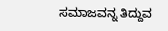ಸಮಾಜವನ್ನ ತಿದ್ದುವ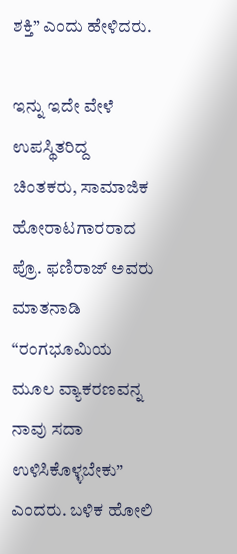ಶಕ್ತಿ” ಎಂದು ಹೇಳಿದರು.

ಇನ್ನು ಇದೇ ವೇಳೆ ಉಪಸ್ಥಿತರಿದ್ದ ಚಿಂತಕರು, ಸಾಮಾಜಿಕ ಹೋರಾಟಗಾರರಾದ ಪ್ರೊ. ಫಣಿರಾಜ್ ಅವರು ಮಾತನಾಡಿ “ರಂಗಭೂಮಿಯ ಮೂಲ ವ್ಯಾಕರಣವನ್ನ ನಾವು ಸದಾ ಉಳಿಸಿಕೊಳ್ಳಬೇಕು” ಎಂದರು. ಬಳಿಕ ಹೋಲಿ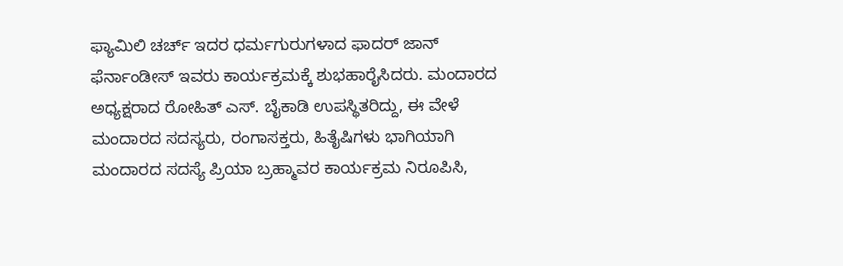ಫ್ಯಾಮಿಲಿ ಚರ್ಚ್ ಇದರ ಧರ್ಮಗುರುಗಳಾದ ಫಾದರ್ ಜಾನ್ ಫೆರ್ನಾಂಡೀಸ್ ಇವರು ಕಾರ್ಯಕ್ರಮಕ್ಕೆ ಶುಭಹಾರೈಸಿದರು. ಮಂದಾರದ ಅಧ್ಯಕ್ಷರಾದ ರೋಹಿತ್ ಎಸ್. ಬೈಕಾಡಿ ಉಪಸ್ಥಿತರಿದ್ದು, ಈ ವೇಳೆ ಮಂದಾರದ ಸದಸ್ಯರು, ರಂಗಾಸಕ್ತರು, ಹಿತೈಷಿಗಳು ಭಾಗಿಯಾಗಿ ಮಂದಾರದ ಸದಸ್ಯೆ ಪ್ರಿಯಾ ಬ್ರಹ್ಮಾವರ ಕಾರ್ಯಕ್ರಮ ನಿರೂಪಿಸಿ,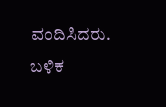ವಂದಿಸಿದರು. ಬಳಿಕ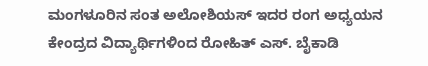ಮಂಗಳೂರಿನ ಸಂತ ಅಲೋಶಿಯಸ್ ಇದರ ರಂಗ ಅಧ್ಯಯನ ಕೇಂದ್ರದ ವಿದ್ಯಾರ್ಥಿಗಳಿಂದ ರೋಹಿತ್ ಎಸ್. ಬೈಕಾಡಿ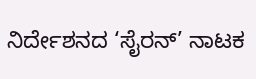ನಿರ್ದೇಶನದ ‘ಸೈರನ್’ ನಾಟಕ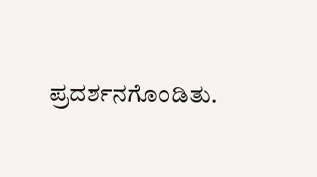ಪ್ರದರ್ಶನಗೊಂಡಿತು.